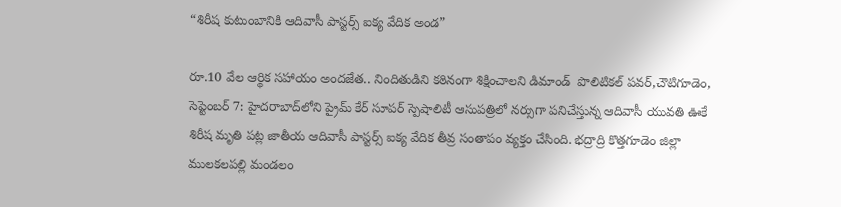“శిరీష కుటుంబానికి ఆదివాసీ పాస్టర్స్‌ ఐక్య వేదిక అండ”

రూ.10 వేల ఆర్థిక సహాయం అందజేత.. నిందితుడిని కఠినంగా శిక్షించాలని డిమాండ్  పొలిటికల్ పవర్,చౌటిగూడెం, సెప్టెంబర్‌ 7: హైదరాబాద్‌లోని ప్రైమ్‌ కేర్‌ సూపర్‌ స్పెషాలిటీ ఆసుపత్రిలో నర్సుగా పనిచేస్తున్న ఆదివాసీ యువతి ఊకే శిరీష మృతి పట్ల జాతీయ ఆదివాసీ పాస్టర్స్‌ ఐక్య వేదిక తీవ్ర సంతాపం వ్యక్తం చేసింది. భద్రాద్రి కొత్తగూడెం జిల్లా ములకలపల్లి మండలం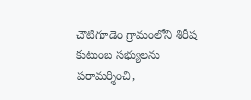చౌటిగూడెం గ్రామంలోని శిరీష కుటుంబ సభ్యులను పరామర్శించి,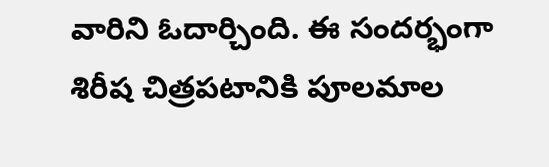వారిని ఓదార్చింది. ఈ సందర్భంగా శిరీష చిత్రపటానికి పూలమాల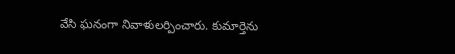వేసి ఘనంగా నివాళులర్పించారు. కుమార్తెను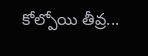కోల్పోయి తీవ్ర...